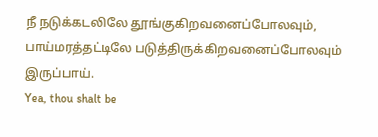நீ நடுக்கடலிலே தூங்குகிறவனைப்போலவும், பாய்மரத்தட்டிலே படுத்திருக்கிறவனைப்போலவும் இருப்பாய்.
Yea, thou shalt be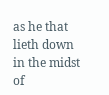as he that lieth down in the midst of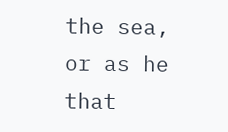the sea, or as he that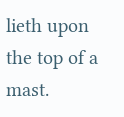lieth upon the top of a mast.